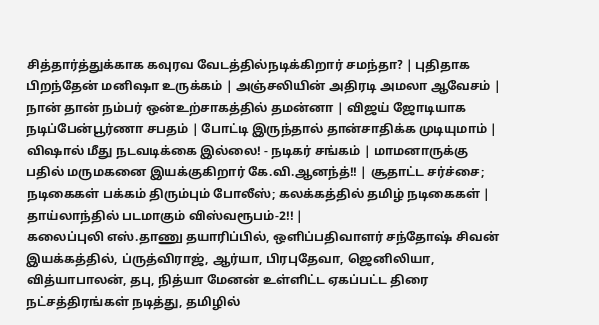சித்தார்த்துக்காக கவுரவ வேடத்தில்நடிக்கிறார் சமந்தா? | புதிதாக பிறந்தேன் மனிஷா உருக்கம் | அஞ்சலியின் அதிரடி அமலா ஆவேசம் | நான் தான் நம்பர் ஒன்உற்சாகத்தில் தமன்னா | விஜய் ஜோடியாக நடிப்பேன்பூர்ணா சபதம் | போட்டி இருந்தால் தான்சாதிக்க முடியுமாம் | விஷால் மீது நடவடிக்கை இல்லை! - நடிகர் சங்கம் | மாமனாருக்கு பதில் மருமகனை இயக்குகிறார் கே.வி.ஆனந்த்!! | சூதாட்ட சர்ச்சை; நடிகைகள் பக்கம் திரும்பும் போலீஸ்; கலக்கத்தில் தமிழ் நடிகைகள் | தாய்லாந்தில் படமாகும் விஸ்வரூபம்-2!! |
கலைப்புலி எஸ்.தாணு தயாரிப்பில், ஒளிப்பதிவாளர் சந்தோஷ் சிவன் இயக்கத்தில், ப்ருத்விராஜ், ஆர்யா, பிரபுதேவா, ஜெனிலியா, வித்யாபாலன், தபு, நித்யா மேனன் உள்ளிட்ட ஏகப்பட்ட திரை நட்சத்திரங்கள் நடித்து, தமிழில்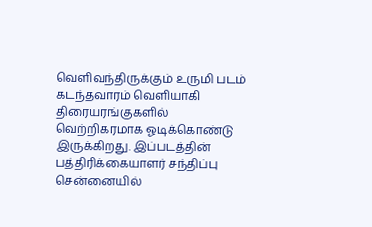வெளிவந்திருக்கும் உருமி படம் கடந்தவாரம் வெளியாகி திரையரங்குகளில் வெற்றிகரமாக ஓடிக்கொண்டு இருக்கிறது. இப்படத்தின் பத்திரிக்கையாளர் சந்திப்பு சென்னையில்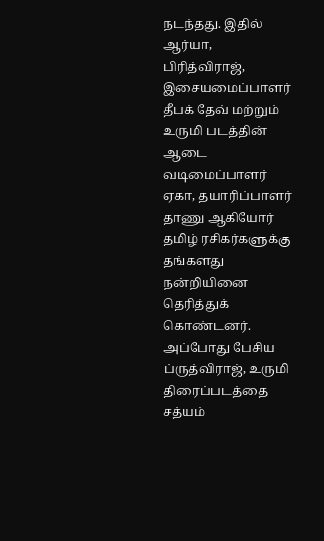நடந்தது. இதில் ஆர்யா, பிரித்விராஜ், இசையமைப்பாளர் தீபக் தேவ் மற்றும் உருமி படத்தின் ஆடை வடிமைப்பாளர் ஏகா, தயாரிப்பாளர் தாணு ஆகியோர் தமிழ் ரசிகர்களுக்கு தங்களது நன்றியினை தெரித்துக் கொண்டனர்.
அப்போது பேசிய ப்ருத்விராஜ், உருமி திரைப்படத்தை சத்யம்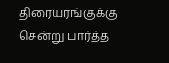திரையரங்குக்கு சென்று பார்த்த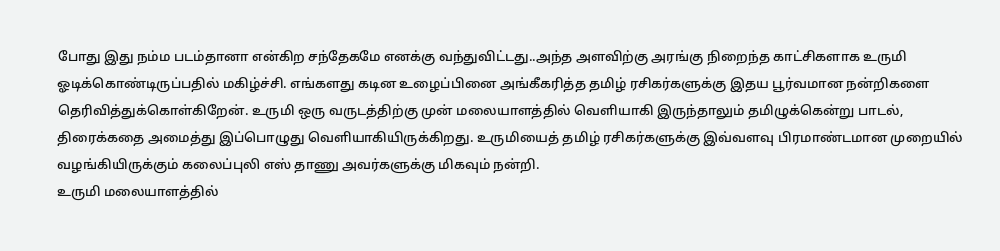போது இது நம்ம படம்தானா என்கிற சந்தேகமே எனக்கு வந்துவிட்டது..அந்த அளவிற்கு அரங்கு நிறைந்த காட்சிகளாக உருமி ஓடிக்கொண்டிருப்பதில் மகிழ்ச்சி. எங்களது கடின உழைப்பினை அங்கீகரித்த தமிழ் ரசிகர்களுக்கு இதய பூர்வமான நன்றிகளை தெரிவித்துக்கொள்கிறேன். உருமி ஒரு வருடத்திற்கு முன் மலையாளத்தில் வெளியாகி இருந்தாலும் தமிழுக்கென்று பாடல், திரைக்கதை அமைத்து இப்பொழுது வெளியாகியிருக்கிறது. உருமியைத் தமிழ் ரசிகர்களுக்கு இவ்வளவு பிரமாண்டமான முறையில் வழங்கியிருக்கும் கலைப்புலி எஸ் தாணு அவர்களுக்கு மிகவும் நன்றி.
உருமி மலையாளத்தில்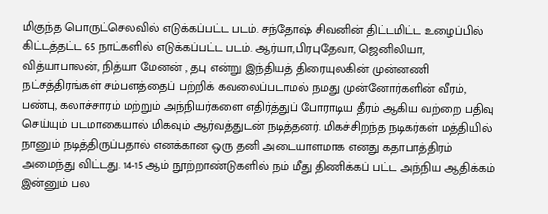மிகுந்த பொருட்செலவில் எடுக்கப்பட்ட படம். சந்தோஷ் சிவனின் திட்டமிட்ட உழைப்பில் கிட்டத்தட்ட 65 நாட்களில் எடுக்கப்பட்ட படம். ஆர்யா,பிரபுதேவா, ஜெனிலியா, வித்யாபாலன், நித்யா மேனன் , தபு என்று இந்தியத் திரையுலகின் முன்னணி நட்சத்திரங்கள் சம்பளத்தைப் பற்றிக் கவலைப்படாமல் நமது முன்னோர்களின் வீரம், பண்பு, கலாச்சாரம் மற்றும் அந்நியர்களை எதிர்த்துப் போராடிய தீரம் ஆகிய வற்றை பதிவு செய்யும் படமாகையால் மிகவும் ஆர்வத்துடன் நடித்தனர். மிகச்சிறந்த நடிகர்கள் மத்தியில் நானும் நடித்திருப்பதால் எனக்கான ஒரு தனி அடையாளமாக எனது கதாபாத்திரம் அமைந்து விட்டது. 14-15 ஆம் நூற்றாண்டுகளில் நம் மீது திணிக்கப் பட்ட அந்நிய ஆதிக்கம் இன்னும் பல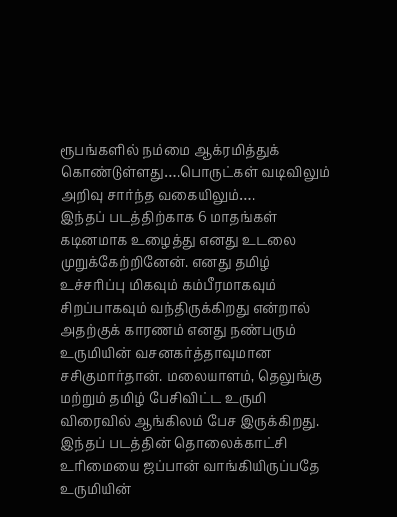ரூபங்களில் நம்மை ஆக்ரமித்துக் கொண்டுள்ளது….பொருட்கள் வடிவிலும் அறிவு சார்ந்த வகையிலும்….
இந்தப் படத்திற்காக 6 மாதங்கள் கடினமாக உழைத்து எனது உடலை முறுக்கேற்றினேன். எனது தமிழ் உச்சரிப்பு மிகவும் கம்பீரமாகவும் சிறப்பாகவும் வந்திருக்கிறது என்றால் அதற்குக் காரணம் எனது நண்பரும் உருமியின் வசனகர்த்தாவுமான சசிகுமார்தான். மலையாளம், தெலுங்கு மற்றும் தமிழ் பேசிவிட்ட உருமி விரைவில் ஆங்கிலம் பேச இருக்கிறது. இந்தப் படத்தின் தொலைக்காட்சி உரிமையை ஜப்பான் வாங்கியிருப்பதே உருமியின்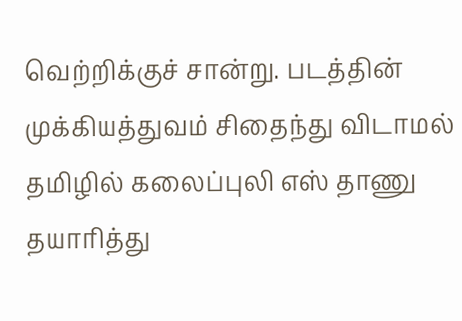வெற்றிக்குச் சான்று. படத்தின் முக்கியத்துவம் சிதைந்து விடாமல் தமிழில் கலைப்புலி எஸ் தாணு தயாரித்து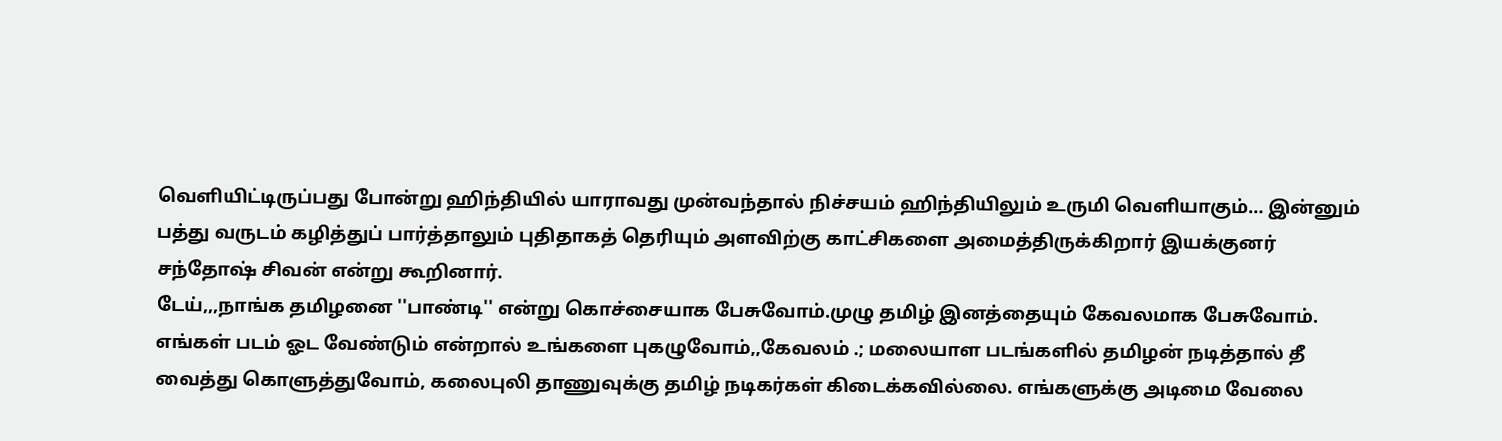வெளியிட்டிருப்பது போன்று ஹிந்தியில் யாராவது முன்வந்தால் நிச்சயம் ஹிந்தியிலும் உருமி வெளியாகும்… இன்னும் பத்து வருடம் கழித்துப் பார்த்தாலும் புதிதாகத் தெரியும் அளவிற்கு காட்சிகளை அமைத்திருக்கிறார் இயக்குனர் சந்தோஷ் சிவன் என்று கூறினார்.
டேய்,,,நாங்க தமிழனை ''பாண்டி'' என்று கொச்சையாக பேசுவோம்.முழு தமிழ் இனத்தையும் கேவலமாக பேசுவோம். எங்கள் படம் ஓட வேண்டும் என்றால் உங்களை புகழுவோம்,,கேவலம் .; மலையாள படங்களில் தமிழன் நடித்தால் தீ வைத்து கொளுத்துவோம், கலைபுலி தாணுவுக்கு தமிழ் நடிகர்கள் கிடைக்கவில்லை. எங்களுக்கு அடிமை வேலை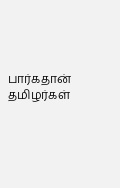பார்கதான் தமிழர்கள்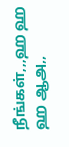நீங்கள்,,,ஹ ஹ ஹ ஆஅ,,